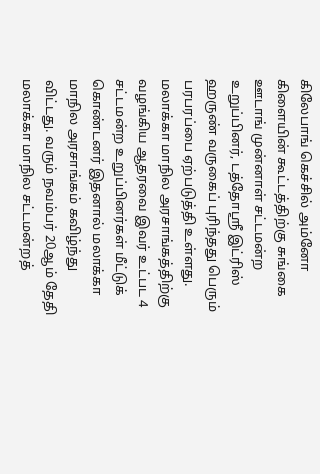கிலேபாங் கெச்சில் அம்னோ கிளையின் கூட்டத்திற்கு சுங்கை ஊடாங் முன்னாள் சட்டமன்ற உறுப்பினர், டத்தோஸ்ரீ இட்ரிஸ் ஹருண் வருகைப் புரிந்தது பெரும் பரபரப்பை ஏற்படுத்தி உள்ளது. மலாக்கா மாநில அரசாங்கத்திற்கு வழங்கிய ஆதரவை இவர் உட்பட 4 சட்டமன்ற உறுப்பினர்கள் மீட்டுக் கொண்டனர் இதனால் மலாக்கா மாநில அரசாங்கம் கவிழ்ந்து விட்டது. வரும் நவம்பர் 20ஆம் தேதி மலாக்கா மாநில சட்டமன்றத்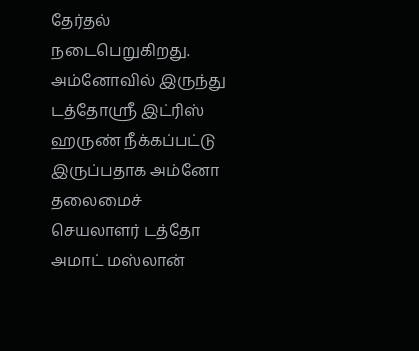தேர்தல் நடைபெறுகிறது. அம்னோவில் இருந்து டத்தோஸ்ரீ இட்ரிஸ் ஹருண் நீக்கப்பட்டு இருப்பதாக அம்னோ தலைமைச் செயலாளர் டத்தோ அமாட் மஸ்லான்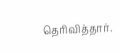தெரிவித்தார்.